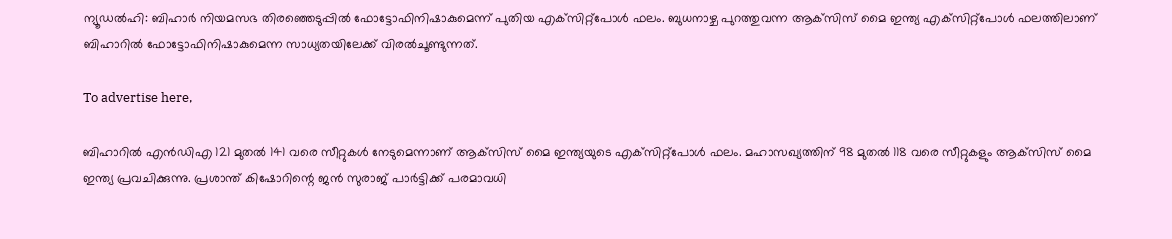ന്യൂഡല്‍ഹി: ബിഹാര്‍ നിയമസഭ തിരഞ്ഞെടുപ്പില്‍ ഫോട്ടോഫിനിഷാകുമെന്ന് പുതിയ എക്‌സിറ്റ്‌പോള്‍ ഫലം. ബുധനാഴ്ച പുറത്തുവന്ന ആക്‌സിസ് മൈ ഇന്ത്യ എക്‌സിറ്റ്‌പോള്‍ ഫലത്തിലാണ് ബിഹാറില്‍ ഫോട്ടോഫിനിഷാകുമെന്ന സാധ്യതയിലേക്ക് വിരല്‍ചൂണ്ടുന്നത്.

To advertise here,

ബിഹാറില്‍ എന്‍ഡിഎ 121 മുതല്‍ 141 വരെ സീറ്റുകള്‍ നേടുമെന്നാണ് ആക്‌സിസ് മൈ ഇന്ത്യയുടെ എക്‌സിറ്റ്‌പോള്‍ ഫലം. മഹാസഖ്യത്തിന് 98 മുതല്‍ 118 വരെ സീറ്റുകളും ആക്‌സിസ് മൈ ഇന്ത്യ പ്രവചിക്കുന്നു. പ്രശാന്ത് കിഷോറിന്റെ ജന്‍ സുരാജ് പാര്‍ട്ടിക്ക് പരമാവധി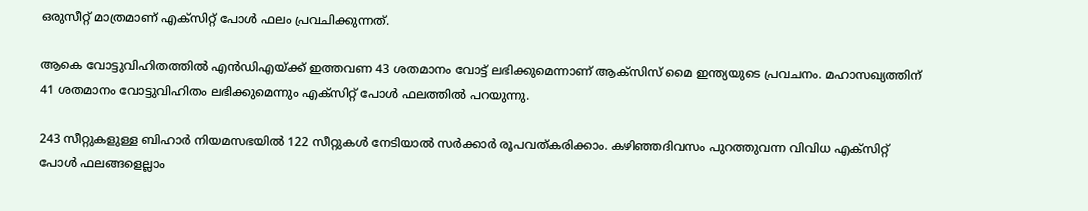ഒരുസീറ്റ് മാത്രമാണ് എക്‌സിറ്റ് പോള്‍ ഫലം പ്രവചിക്കുന്നത്.

ആകെ വോട്ടുവിഹിതത്തില്‍ എന്‍ഡിഎയ്ക്ക് ഇത്തവണ 43 ശതമാനം വോട്ട് ലഭിക്കുമെന്നാണ് ആക്‌സിസ് മൈ ഇന്ത്യയുടെ പ്രവചനം. മഹാസഖ്യത്തിന് 41 ശതമാനം വോട്ടുവിഹിതം ലഭിക്കുമെന്നും എക്‌സിറ്റ് പോള്‍ ഫലത്തില്‍ പറയുന്നു.

243 സീറ്റുകളുള്ള ബിഹാര്‍ നിയമസഭയില്‍ 122 സീറ്റുകള്‍ നേടിയാല്‍ സര്‍ക്കാര്‍ രൂപവത്കരിക്കാം. കഴിഞ്ഞദിവസം പുറത്തുവന്ന വിവിധ എക്‌സിറ്റ് പോള്‍ ഫലങ്ങളെല്ലാം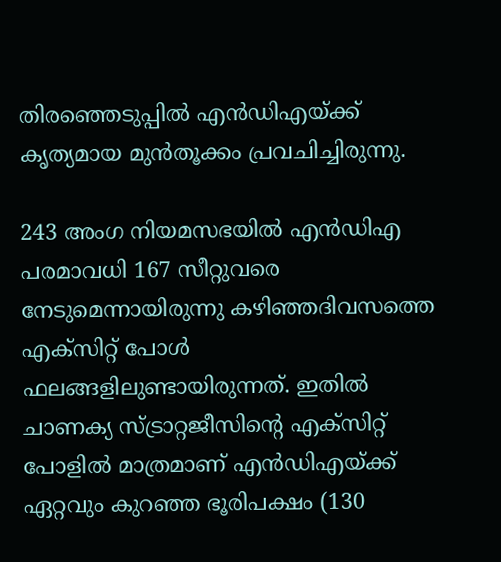തിരഞ്ഞെടുപ്പില്‍ എന്‍ഡിഎയ്ക്ക് കൃത്യമായ മുന്‍തൂക്കം പ്രവചിച്ചിരുന്നു.

243 അംഗ നിയമസഭയില്‍ എന്‍ഡിഎ പരമാവധി 167 സീറ്റുവരെ നേടുമെന്നായിരുന്നു കഴിഞ്ഞദിവസത്തെ എക്‌സിറ്റ് പോള്‍ ഫലങ്ങളിലുണ്ടായിരുന്നത്. ഇതില്‍ ചാണക്യ സ്ട്രാറ്റജീസിന്റെ എക്‌സിറ്റ് പോളില്‍ മാത്രമാണ് എന്‍ഡിഎയ്ക്ക് ഏറ്റവും കുറഞ്ഞ ഭൂരിപക്ഷം (130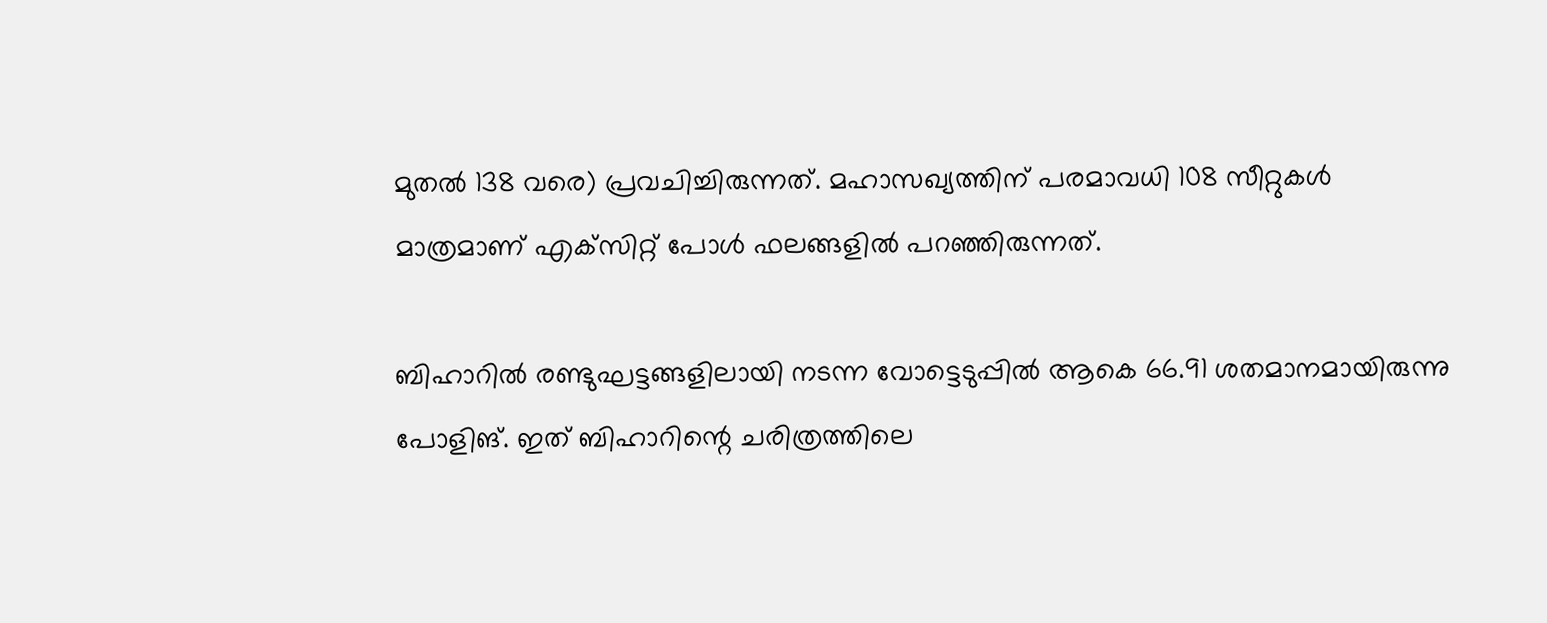മുതല്‍ 138 വരെ) പ്രവചിച്ചിരുന്നത്. മഹാസഖ്യത്തിന് പരമാവധി 108 സീറ്റുകള്‍ മാത്രമാണ് എക്‌സിറ്റ് പോള്‍ ഫലങ്ങളില്‍ പറഞ്ഞിരുന്നത്.

ബിഹാറില്‍ രണ്ടുഘട്ടങ്ങളിലായി നടന്ന വോട്ടെടുപ്പില്‍ ആകെ 66.91 ശതമാനമായിരുന്നു പോളിങ്. ഇത് ബിഹാറിന്റെ ചരിത്രത്തിലെ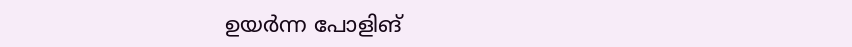ഉയര്‍ന്ന പോളിങ്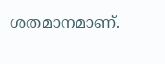ശതമാനമാണ്.